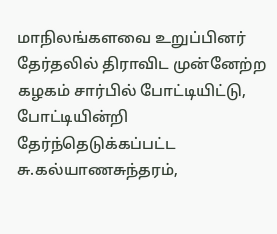மாநிலங்களவை உறுப்பினர் தேர்தலில் திராவிட முன்னேற்ற கழகம் சார்பில் போட்டியிட்டு, போட்டியின்றி தேர்ந்தெடுக்கப்பட்ட சு.கல்யாணசுந்தரம்,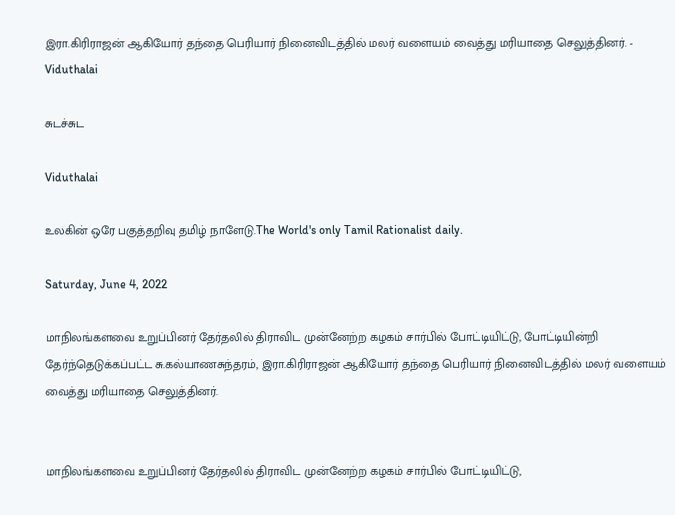இரா.கிரிராஜன் ஆகியோர் தந்தை பெரியார் நினைவிடத்தில் மலர் வளையம் வைத்து மரியாதை செலுத்தினர். - Viduthalai

சுடச்சுட

Viduthalai

உலகின் ஒரே பகுத்தறிவு தமிழ் நாளேடு.The World's only Tamil Rationalist daily.

Saturday, June 4, 2022

மாநிலங்களவை உறுப்பினர் தேர்தலில் திராவிட முன்னேற்ற கழகம் சார்பில் போட்டியிட்டு, போட்டியின்றி தேர்ந்தெடுக்கப்பட்ட சு.கல்யாணசுந்தரம், இரா.கிரிராஜன் ஆகியோர் தந்தை பெரியார் நினைவிடத்தில் மலர் வளையம் வைத்து மரியாதை செலுத்தினர்.


மாநிலங்களவை உறுப்பினர் தேர்தலில் திராவிட முன்னேற்ற கழகம் சார்பில் போட்டியிட்டு,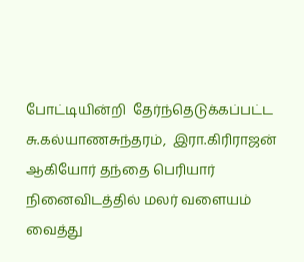போட்டியின்றி  தேர்ந்தெடுக்கப்பட்ட சு.கல்யாணசுந்தரம்,  இரா.கிரிராஜன் ஆகியோர் தந்தை பெரியார் நினைவிடத்தில் மலர் வளையம் வைத்து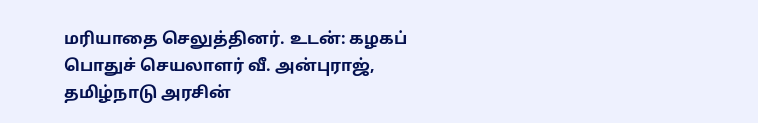மரியாதை செலுத்தினர். உடன்: கழகப் பொதுச் செயலாளர் வீ. அன்புராஜ், தமிழ்நாடு அரசின்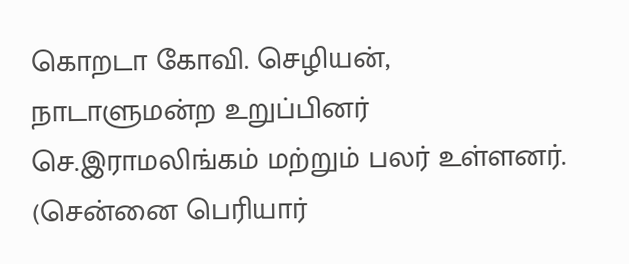கொறடா கோவி. செழியன், நாடாளுமன்ற உறுப்பினர் செ.இராமலிங்கம் மற்றும் பலர் உள்ளனர். (சென்னை பெரியார்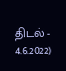திடல் - 4.6.2022)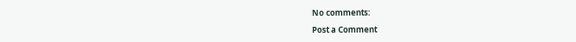No comments:

Post a Comment